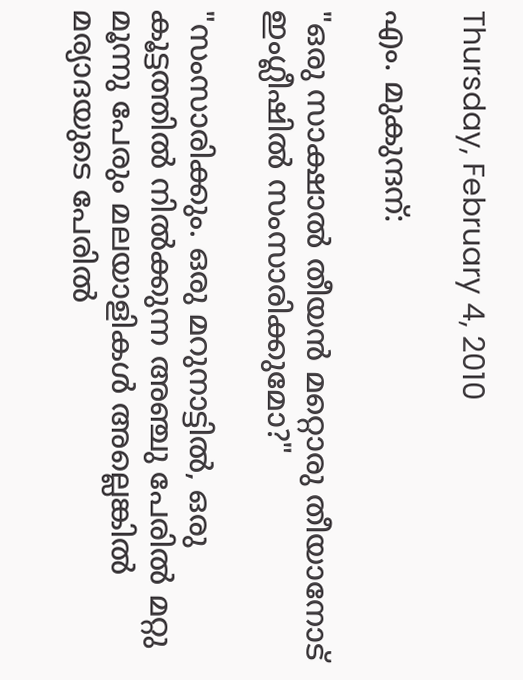Thursday, February 4, 2010

എം. മുകുന്ദന്:

"ഒരു സാക്ഷാല്‍ തീയന്‍ മറ്റൊരു തീയാനോട് ഇംഗ്ലീഷില്‍ സംസാരിക്കുമോ?"

"സംസാരിക്കും. ഒരു മറുനാട്ടില്‍, ഒരു കൂട്ടത്തില്‍ നില്‍ക്കുന്ന അഞ്ചു പേരില്‍ മറ്റു മൂന്നു പേരും മലയാളികള്‍ അല്ലെങ്കില്‍ മര്യാദയുടെ പേരില്‍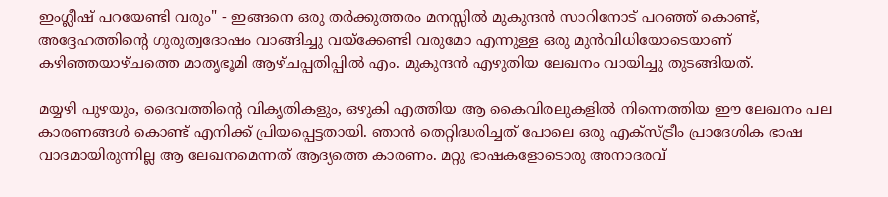ഇംഗ്ലീഷ് പറയേണ്ടി വരും" - ഇങ്ങനെ ഒരു തര്‍ക്കുത്തരം മനസ്സില്‍ മുകുന്ദന്‍ സാറിനോട് പറഞ്ഞ് കൊണ്ട്, അദ്ദേഹത്തിന്റെ ഗുരുത്വദോഷം വാങ്ങിച്ചു വയ്ക്കേണ്ടി വരുമോ എന്നുള്ള ഒരു മുന്‍വിധിയോടെയാണ് കഴിഞ്ഞയാഴ്ചത്തെ മാതൃഭൂമി ആഴ്ചപ്പതിപ്പില്‍ എം. മുകുന്ദന്‍ എഴുതിയ ലേഖനം വായിച്ചു തുടങ്ങിയത്.

മയ്യഴി പുഴയും, ദൈവത്തിന്റെ വികൃതികളും, ഒഴുകി എത്തിയ ആ കൈവിരലുകളില്‍ നിന്നെത്തിയ ഈ ലേഖനം പല കാരണങ്ങള്‍ കൊണ്ട് എനിക്ക് പ്രിയപ്പെട്ടതായി. ഞാന്‍ തെറ്റിദ്ധരിച്ചത് പോലെ ഒരു എക്സ്ട്രീം പ്രാദേശിക ഭാഷ വാദമായിരുന്നില്ല ആ ലേഖനമെന്നത് ആദ്യത്തെ കാരണം. മറ്റു ഭാഷകളോടൊരു അനാദരവ്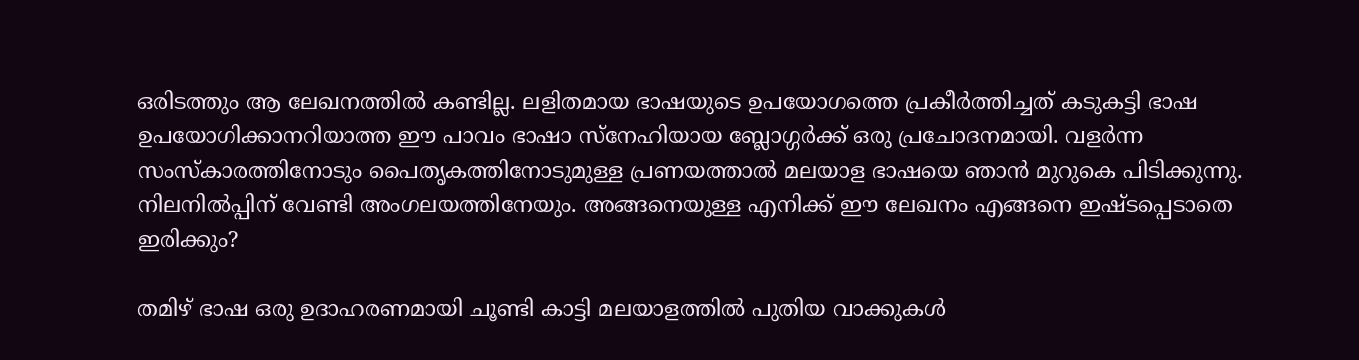ഒരിടത്തും ആ ലേഖനത്തില്‍ കണ്ടില്ല. ലളിതമായ ഭാഷയുടെ ഉപയോഗത്തെ പ്രകീര്‍ത്തിച്ചത് ‌കടുകട്ടി ഭാഷ ഉപയോഗിക്കാനറിയാത്ത ഈ പാവം ഭാഷാ സ്നേഹിയായ ബ്ലോഗ്ഗര്‍ക്ക് ഒരു പ്രചോദനമായി. വളര്‍ന്ന സംസ്കാരത്തിനോടും പൈതൃകത്തിനോടുമുള്ള പ്രണയത്താല്‍ മലയാള ഭാഷയെ ഞാന്‍ മുറുകെ പിടിക്കുന്നു. നിലനില്‍പ്പിന് വേണ്ടി അംഗലയത്തിനേയും. അങ്ങനെയുള്ള എനിക്ക് ഈ ലേഖനം എങ്ങനെ ഇഷ്ടപ്പെടാതെ ഇരിക്കും?

തമിഴ് ഭാഷ ഒരു ഉദാഹരണമായി ചൂണ്ടി കാട്ടി മലയാളത്തില്‍ പുതിയ വാക്കുകള്‍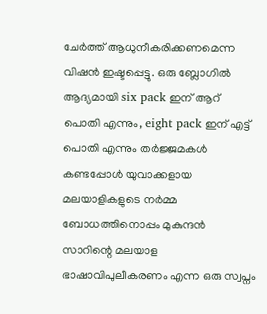ചേര്‍ത്ത് ആധുനീകരിക്കണമെന്ന വിഷന്‍ ഇഷ്ടപ്പെട്ടു. ഒരു ബ്ലോഗില്‍ ആദ്യമായി six pack ഇന് ആറ് പൊതി എന്നും, eight pack ഇന് എട്ട് പൊതി എന്നും തര്‍ജ്ജമകള്‍ കണ്ടപ്പോള്‍ യുവാക്കളായ മലയാളികളുടെ നര്‍മ്മ ബോധത്തിനൊപ്പം മുകുന്ദന്‍ സാറിന്റെ മലയാള ഭാഷാവിപുലീകരണം എന്ന ഒരു സ്വപ്നം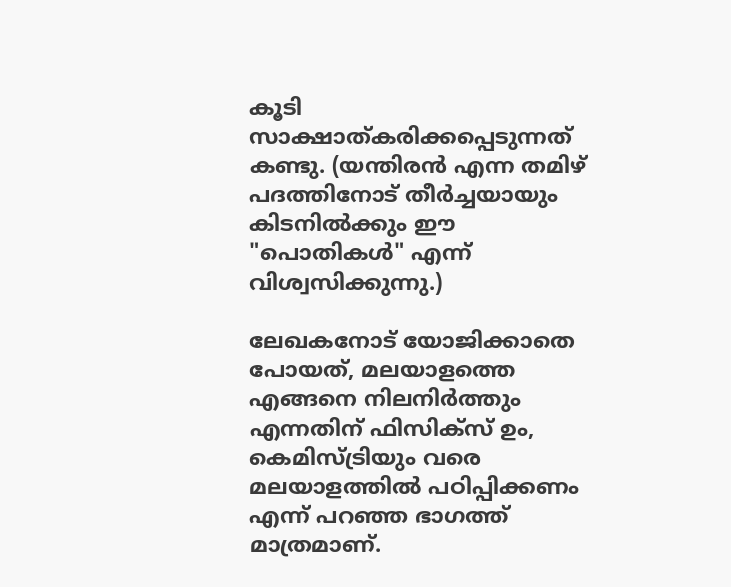കൂടി സാക്ഷാത്കരിക്കപ്പെടുന്നത്‌ കണ്ടു. (യന്തിരന്‍ എന്ന തമിഴ് പദത്തിനോട് തീര്‍ച്ചയായും കിടനില്‍ക്കും ഈ "പൊതികള്‍" എന്ന് വിശ്വസിക്കുന്നു.)

ലേഖകനോട് യോജിക്കാതെ പോയത്, മലയാളത്തെ എങ്ങനെ നിലനിര്‍ത്തും എന്നതിന് ഫിസിക്സ്‌ ഉം, കെമിസ്ട്രിയും വരെ മലയാളത്തില്‍ പഠിപ്പിക്കണം എന്ന് പറഞ്ഞ ഭാഗത്ത്‌ മാത്രമാണ്.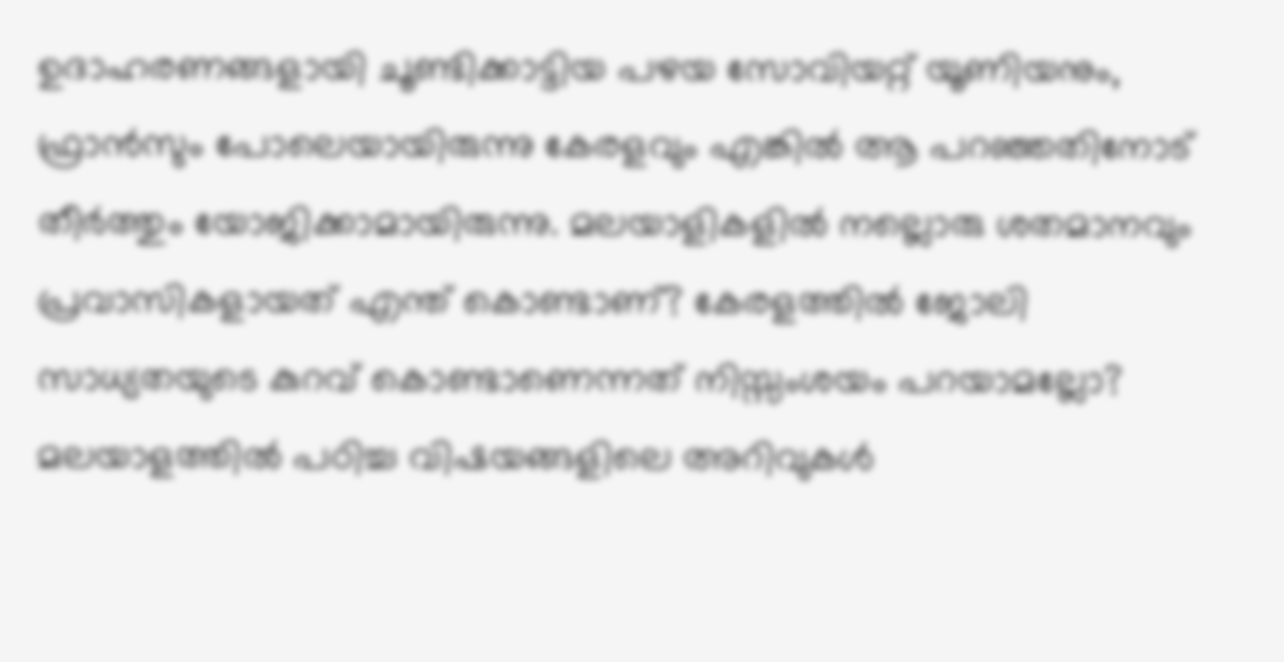ഉദാഹരണങ്ങളായി ചൂണ്ടിക്കാട്ടിയ പഴയ സോവിയറ്റ്‌ യൂണിയനും, ഫ്രാന്‍സും പോലെയായിരുന്നു കേരളവും എങ്കില്‍ ആ പറഞ്ഞതിനോട് തീര്‍ത്തും യോജിക്കാമായിരുന്നു. മലയാളികളില്‍ നല്ലൊരു ശതമാനവും പ്രവാസികളായത്‌ എന്ത് കൊണ്ടാണ്? കേരളത്തില്‍ ജോലി സാധ്യതയുടെ കുറവ് കൊണ്ടാണെന്നത്‌ നിസ്സംശയം പറയാമല്ലോ? മലയാളത്തില്‍ പഠിച്ച വിഷയങ്ങളിലെ അറിവുകള്‍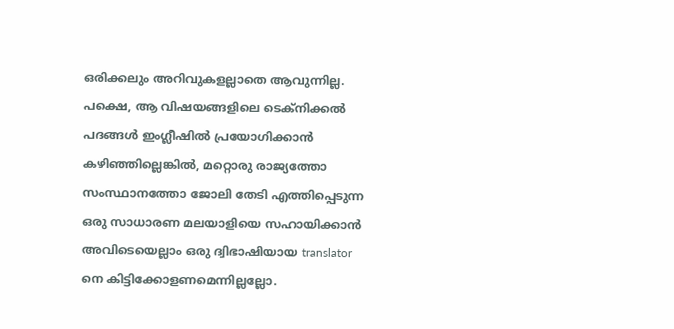ഒരിക്കലും അറിവുകളല്ലാതെ ആവുന്നില്ല. പക്ഷെ, ആ വിഷയങ്ങളിലെ ടെക്നിക്കല്‍ പദങ്ങള്‍ ഇംഗ്ലീഷില്‍ പ്രയോഗിക്കാന്‍ കഴിഞ്ഞില്ലെങ്കില്‍, മറ്റൊരു രാജ്യത്തോ സംസ്ഥാനത്തോ ജോലി തേടി എത്തിപ്പെടുന്ന ഒരു സാധാരണ മലയാളിയെ സഹായിക്കാന്‍ അവിടെയെല്ലാം ഒരു ദ്വിഭാഷിയായ translator നെ കിട്ടിക്കോളണമെന്നില്ലല്ലോ.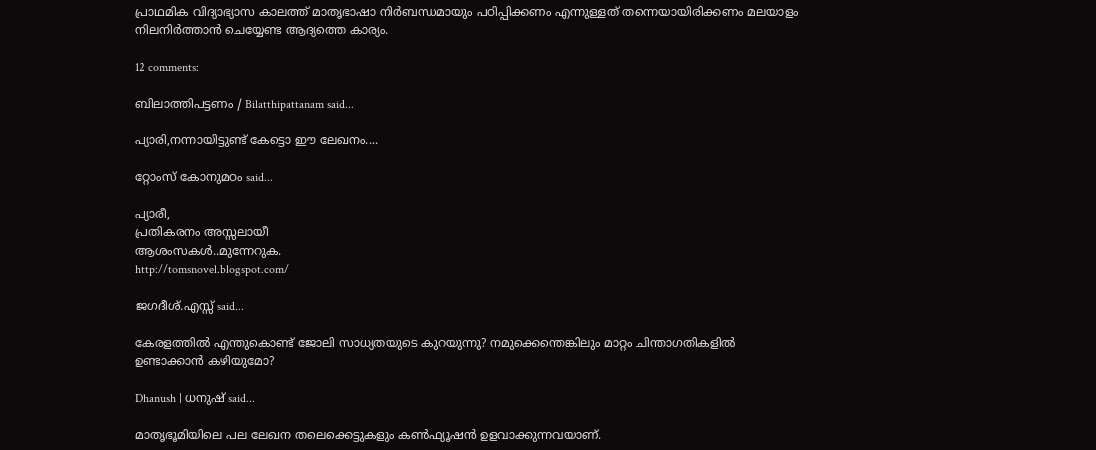പ്രാഥമിക വിദ്യാഭ്യാസ കാലത്ത് മാതൃഭാഷാ നിര്‍ബന്ധമായും പഠിപ്പിക്കണം എന്നുള്ളത് തന്നെയായിരിക്കണം മലയാളം നിലനിര്‍ത്താന്‍ ചെയ്യേണ്ട ആദ്യത്തെ കാര്യം.

12 comments:

ബിലാത്തിപട്ടണം / Bilatthipattanam said...

പ്യാരി,നന്നായിട്ടുണ്ട് കേട്ടൊ ഈ ലേഖനം....

റ്റോംസ് കോനുമഠം said...

പ്യാരീ,
പ്രതികരനം അസ്സലായീ
ആശംസകള്‍..മുന്നേറുക.
http://tomsnovel.blogspot.com/

ജഗദീശ്.എസ്സ് said...

കേരളത്തില്‍ എന്തുകൊണ്ട് ജോലി സാധ്യതയുടെ കുറയുന്നു? നമുക്കെന്തെങ്കിലും മാറ്റം ചിന്താഗതികളില്‍ ഉണ്ടാക്കാന്‍ കഴിയുമോ?

Dhanush | ധനുഷ് said...

മാ‍തൃഭൂമിയിലെ പല ലേഖന തലെക്കെട്ടുകളും കണ്‍ഫ്യൂഷന്‍ ഉളവാക്കുന്നവയാണ്.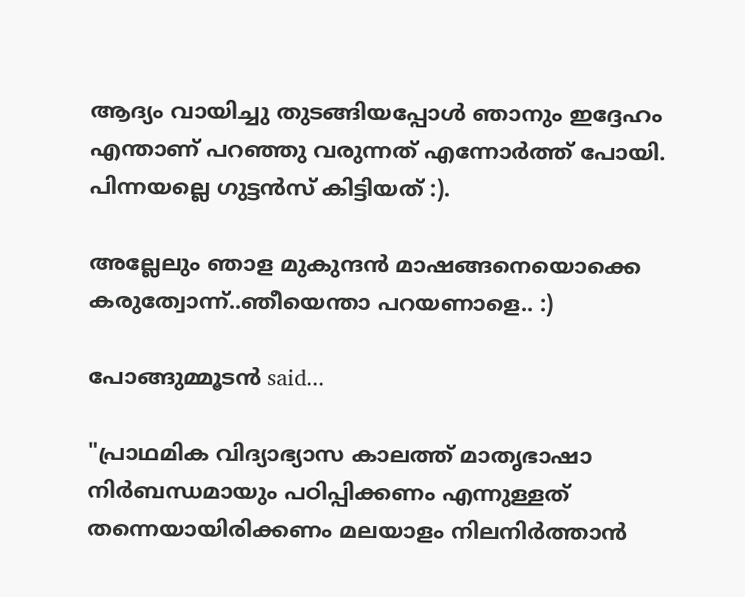ആദ്യം വായിച്ചു തുടങ്ങിയപ്പോള്‍ ഞാനും ഇദ്ദേഹം എന്താണ് പറഞ്ഞു വരുന്നത് എന്നോര്‍ത്ത് പോയി. പിന്നയല്ലെ ഗുട്ടന്‍‌സ് കിട്ടിയത് :).

അല്ലേലും ഞാള മുകുന്ദന്‍ മാഷങ്ങനെയൊക്കെ കരുത്വോന്ന്..ഞീയെന്താ പറയണാളെ.. :)

പോങ്ങുമ്മൂടന്‍ said...

"പ്രാഥമിക വിദ്യാഭ്യാസ കാലത്ത് മാതൃഭാഷാ നിര്‍ബന്ധമായും പഠിപ്പിക്കണം എന്നുള്ളത് തന്നെയായിരിക്കണം മലയാളം നിലനിര്‍ത്താന്‍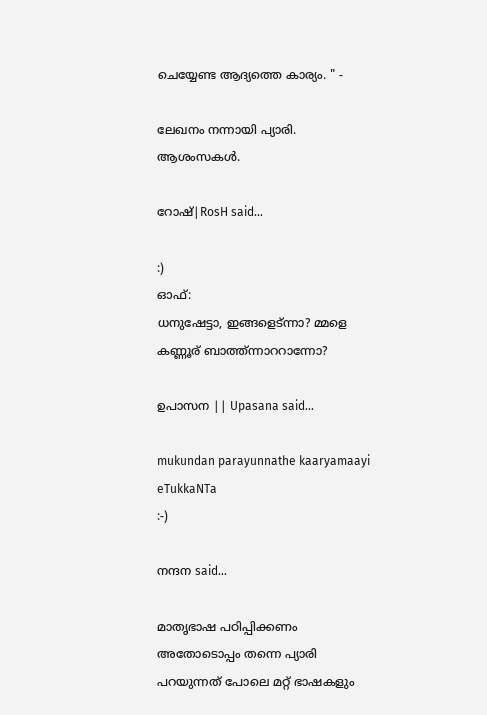ചെയ്യേണ്ട ആദ്യത്തെ കാര്യം. " -

ലേഖനം നന്നായി പ്യാരി.
ആശംസകള്‍.

റോഷ്|RosH said...

:)
ഓഫ്‌:
ധനുഷേട്ടാ, ഇങ്ങളെട്ന്നാ? മ്മളെ കണ്ണൂര് ബാത്ത്ന്നാററാന്നോ?

ഉപാസന || Upasana said...

mukundan parayunnathe kaaryamaayi eTukkaNTa
:-)

നന്ദന said...

മാതൃഭാഷ പഠിപ്പിക്കണം അതോടൊപ്പം തന്നെ പ്യാരി പറയുന്നത് പോലെ മറ്റ് ഭാഷകളും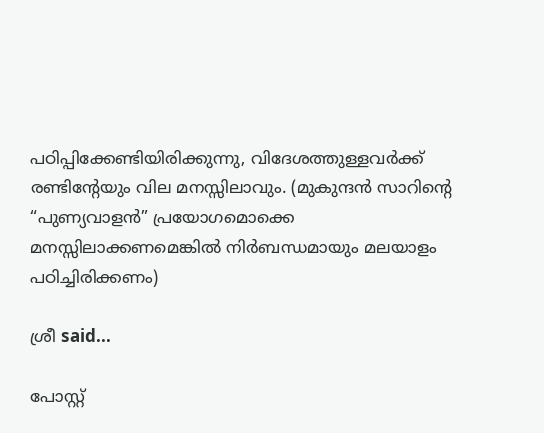പഠിപ്പിക്കേണ്ടിയിരിക്കുന്നു, വിദേശത്തുള്ളവർക്ക് രണ്ടിന്റേയും വില മനസ്സിലാവും. (മുകുന്ദൻ സാറിന്റെ “പുണ്യവാളൻ” പ്രയോഗമൊക്കെ മനസ്സിലാക്കണമെങ്കിൽ നിർബന്ധമായും മലയാളം പഠിച്ചിരിക്കണം)

ശ്രീ said...

പോസ്റ്റ്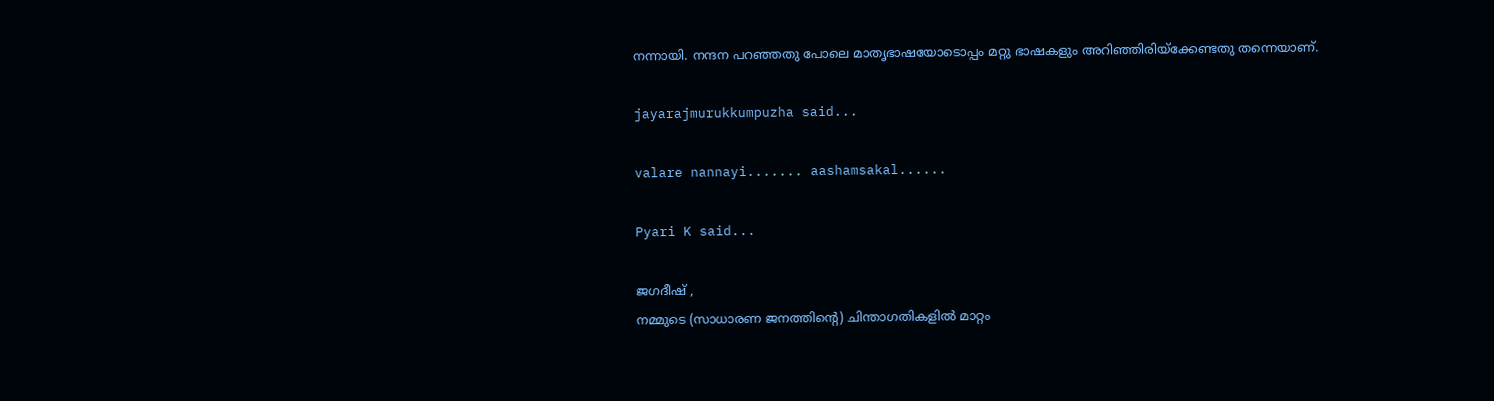നന്നായി. നന്ദന പറഞ്ഞതു പോലെ മാതൃഭാഷയോടൊപ്പം മറ്റു ഭാഷകളും അറിഞ്ഞിരിയ്ക്കേണ്ടതു തന്നെയാണ്.

jayarajmurukkumpuzha said...

valare nannayi....... aashamsakal......

Pyari K said...

ജഗദീഷ് ,
നമ്മുടെ (സാധാരണ ജനത്തിന്റെ) ചിന്താഗതികളില്‍ മാറ്റം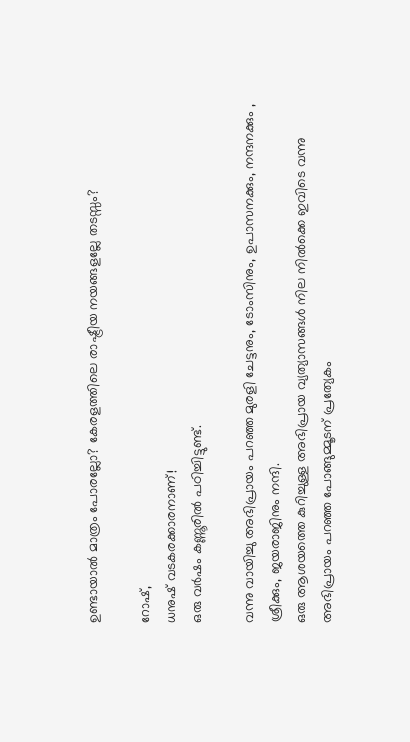ഉണ്ടായാല്‍ മാത്രം പോരല്ലോ? കേരളത്തിലെ രാഷ്ട്രീയ നയങ്ങളല്ലേ തടസ്സം?

റോഷ്,
ധനുഷ് വടകരക്കാരനാണ്!
ഒരു വര്‍ഷം കണ്ണൂരില്‍ പഠിച്ചിട്ടുണ്ട്.

വന്നു വായിച്ചു അഭിപ്രായം പറഞ്ഞ മുരളി ചേട്ടനും, ടോംസിനും, ഉപാസനക്കും, നന്ദനക്കും , ശ്രീക്കും, ജയരാജിനും നന്ദി.
ഒരു ആശയത്തെ കുറിച്ചുള്ള അഭിപ്രായ വ്യത്യാസങ്ങള്‍ നില നില്‍ക്കെ ഇവിടെ വന്നു അഭിപ്രായം പറഞ്ഞ പോങ്ങുമ്മൂടന് പ്രത്യേകം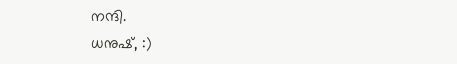നന്ദി.
ധനുഷ്, :)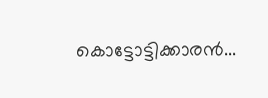കൊട്ടോട്ടിക്കാരന്‍...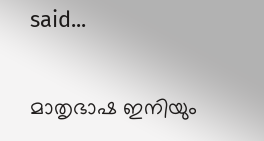said...

മാതൃഭാഷ ഇനിയും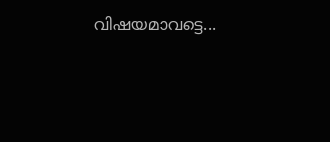വിഷയമാവട്ടെ...